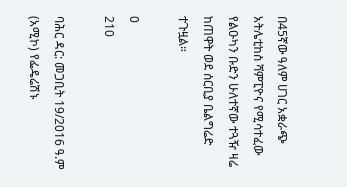በ45ኛው ዓለም ሀገር አቋራጭ አትሌቲከስ ሻምፒዮና የሚሳተፈው የልዑካን ቡድን ሁለተኛው ተጓዥ ዛሬ ከጠዋት ወደ ሰርቢያ ቤልግሬድ ተጉዟል።

0
210

ባሕር ዳር: መጋቢት 19/2016 ዓ.ም (አሚኮ) የፌዴሬሽኑ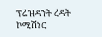ፕሬዝዳንት ረዳት ኮሚሽነር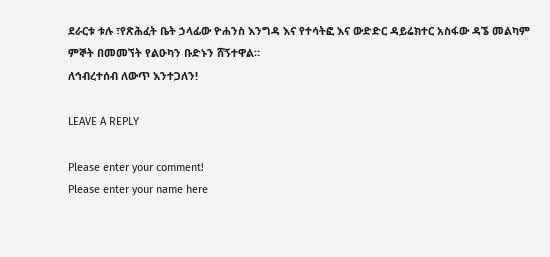ደራርቱ ቱሉ ፣የጽሕፈት ቤት ኃላፊው ዮሐንስ እንግዳ እና የተሳትፎ እና ውድድር ዳይሬክተር አስፋው ዳኜ መልካም ምኞት በመመኘት የልዑካን ቡድኑን ሸኝተዋል።
ለኅብረተሰብ ለውጥ እንተጋለን!

LEAVE A REPLY

Please enter your comment!
Please enter your name here